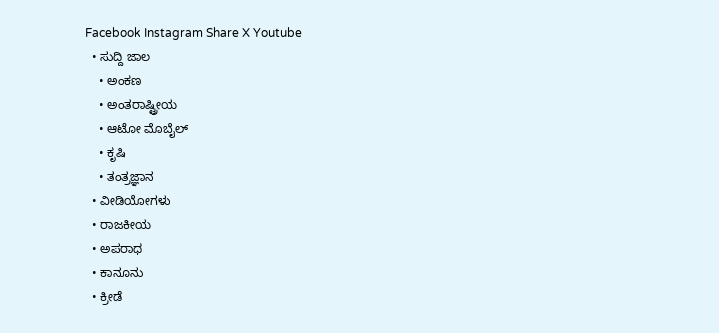Facebook Instagram Share X Youtube
  • ಸುದ್ದಿ ಜಾಲ
    • ಅಂಕಣ
    • ಅಂತರಾಷ್ಟ್ರೀಯ
    • ಆಟೋ ಮೊಬೈಲ್
    • ಕೃಷಿ
    • ತಂತ್ರಜ್ಞಾನ
  • ವೀಡಿಯೋಗಳು
  • ರಾಜಕೀಯ
  • ಅಪರಾಧ
  • ಕಾನೂನು
  • ಕ್ರೀಡೆ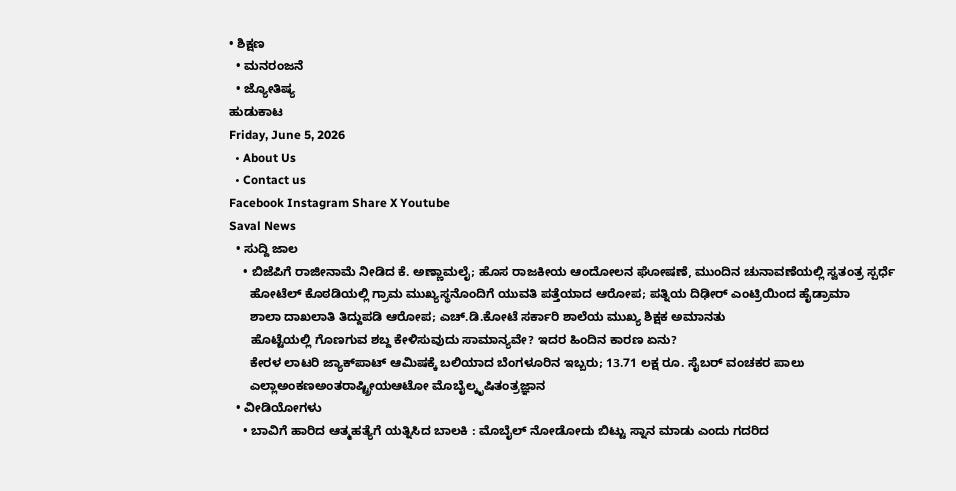• ಶಿಕ್ಷಣ
  • ಮನರಂಜನೆ
  • ಜ್ಯೋತಿಷ್ಯ
ಹುಡುಕಾಟ
Friday, June 5, 2026
  • About Us
  • Contact us
Facebook Instagram Share X Youtube
Saval News
  • ಸುದ್ದಿ ಜಾಲ
    • ಬಿಜೆಪಿಗೆ ರಾಜೀನಾಮೆ ನೀಡಿದ ಕೆ. ಅಣ್ಣಾಮಲೈ; ಹೊಸ ರಾಜಕೀಯ ಆಂದೋಲನ ಘೋಷಣೆ, ಮುಂದಿನ ಚುನಾವಣೆಯಲ್ಲಿ ಸ್ವತಂತ್ರ ಸ್ಪರ್ಧೆ
      ಹೋಟೆಲ್ ಕೊಠಡಿಯಲ್ಲಿ ಗ್ರಾಮ ಮುಖ್ಯಸ್ಥನೊಂದಿಗೆ ಯುವತಿ ಪತ್ತೆಯಾದ ಆರೋಪ; ಪತ್ನಿಯ ದಿಢೀರ್ ಎಂಟ್ರಿಯಿಂದ ಹೈಡ್ರಾಮಾ
      ಶಾಲಾ ದಾಖಲಾತಿ ತಿದ್ದುಪಡಿ ಆರೋಪ; ಎಚ್.ಡಿ.ಕೋಟೆ ಸರ್ಕಾರಿ ಶಾಲೆಯ ಮುಖ್ಯ ಶಿಕ್ಷಕ ಅಮಾನತು
      ಹೊಟ್ಟೆಯಲ್ಲಿ ಗೊಣಗುವ ಶಬ್ದ ಕೇಳಿಸುವುದು ಸಾಮಾನ್ಯವೇ? ಇದರ ಹಿಂದಿನ ಕಾರಣ ಏನು?
      ಕೇರಳ ಲಾಟರಿ ಜ್ಯಾಕ್‌ಪಾಟ್ ಆಮಿಷಕ್ಕೆ ಬಲಿಯಾದ ಬೆಂಗಳೂರಿನ ಇಬ್ಬರು; 13.71 ಲಕ್ಷ ರೂ. ಸೈಬರ್ ವಂಚಕರ ಪಾಲು
      ಎಲ್ಲಾಅಂಕಣಅಂತರಾಷ್ಟ್ರೀಯಆಟೋ ಮೊಬೈಲ್ಕೃಷಿತಂತ್ರಜ್ಞಾನ
  • ವೀಡಿಯೋಗಳು
    • ಬಾವಿಗೆ ಹಾರಿದ ಆತ್ಮಹತ್ಯೆಗೆ ಯತ್ನಿಸಿದ ಬಾಲಕಿ : ಮೊಬೈಲ್ ನೋಡೋದು ಬಿಟ್ಟು ಸ್ನಾನ ಮಾಡು ಎಂದು ಗದರಿದ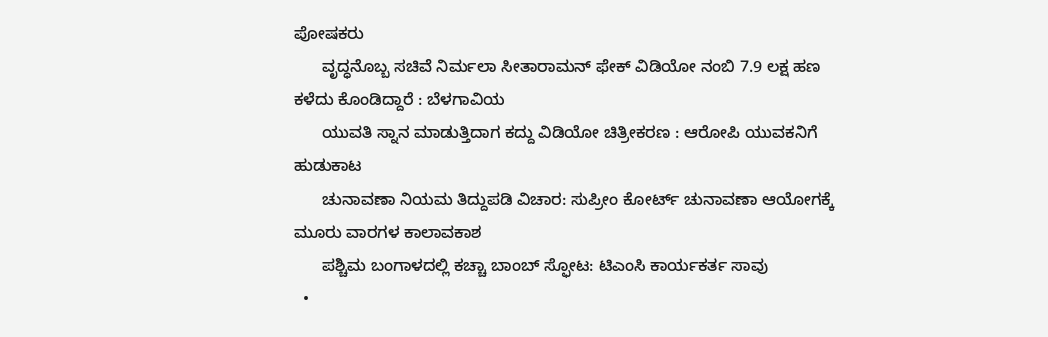ಪೋಷಕರು
      ವೃದ್ಧನೊಬ್ಬ ಸಚಿವೆ ನಿರ್ಮಲಾ ಸೀತಾರಾಮನ್ ಫೇಕ್ ವಿಡಿಯೋ ನಂಬಿ 7.9 ಲಕ್ಷ ಹಣ ಕಳೆದು ಕೊಂಡಿದ್ದಾರೆ : ಬೆಳಗಾವಿಯ
      ಯುವತಿ ಸ್ನಾನ ಮಾಡುತ್ತಿದಾಗ ಕದ್ದು ವಿಡಿಯೋ ಚಿತ್ರೀಕರಣ : ಆರೋಪಿ ಯುವಕನಿಗೆ ಹುಡುಕಾಟ
      ಚುನಾವಣಾ ನಿಯಮ ತಿದ್ದುಪಡಿ ವಿಚಾರ: ಸುಪ್ರೀಂ ಕೋರ್ಟ್ ಚುನಾವಣಾ ಆಯೋಗಕ್ಕೆ ಮೂರು ವಾರಗಳ ಕಾಲಾವಕಾಶ
      ಪಶ್ಚಿಮ ಬಂಗಾಳದಲ್ಲಿ ಕಚ್ಚಾ ಬಾಂಬ್ ಸ್ಫೋಟ: ಟಿಎಂಸಿ ಕಾರ್ಯಕರ್ತ ಸಾವು
  •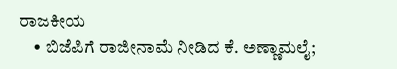ರಾಜಕೀಯ
    • ಬಿಜೆಪಿಗೆ ರಾಜೀನಾಮೆ ನೀಡಿದ ಕೆ. ಅಣ್ಣಾಮಲೈ;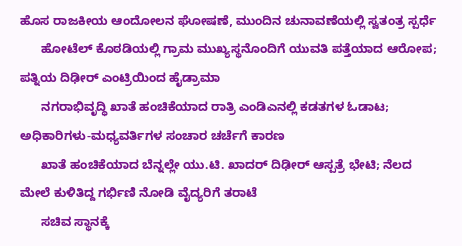ಹೊಸ ರಾಜಕೀಯ ಆಂದೋಲನ ಘೋಷಣೆ, ಮುಂದಿನ ಚುನಾವಣೆಯಲ್ಲಿ ಸ್ವತಂತ್ರ ಸ್ಪರ್ಧೆ
      ಹೋಟೆಲ್ ಕೊಠಡಿಯಲ್ಲಿ ಗ್ರಾಮ ಮುಖ್ಯಸ್ಥನೊಂದಿಗೆ ಯುವತಿ ಪತ್ತೆಯಾದ ಆರೋಪ; ಪತ್ನಿಯ ದಿಢೀರ್ ಎಂಟ್ರಿಯಿಂದ ಹೈಡ್ರಾಮಾ
      ನಗರಾಭಿವೃದ್ಧಿ ಖಾತೆ ಹಂಚಿಕೆಯಾದ ರಾತ್ರಿ ಎಂಡಿಎನಲ್ಲಿ ಕಡತಗಳ ಓಡಾಟ; ಅಧಿಕಾರಿಗಳು-ಮಧ್ಯವರ್ತಿಗಳ ಸಂಚಾರ ಚರ್ಚೆಗೆ ಕಾರಣ
      ಖಾತೆ ಹಂಚಿಕೆಯಾದ ಬೆನ್ನಲ್ಲೇ ಯು.ಟಿ. ಖಾದರ್ ದಿಢೀರ್ ಆಸ್ಪತ್ರೆ ಭೇಟಿ; ನೆಲದ ಮೇಲೆ ಕುಳಿತಿದ್ದ ಗರ್ಭಿಣಿ ನೋಡಿ ವೈದ್ಯರಿಗೆ ತರಾಟೆ
      ಸಚಿವ ಸ್ಥಾನಕ್ಕೆ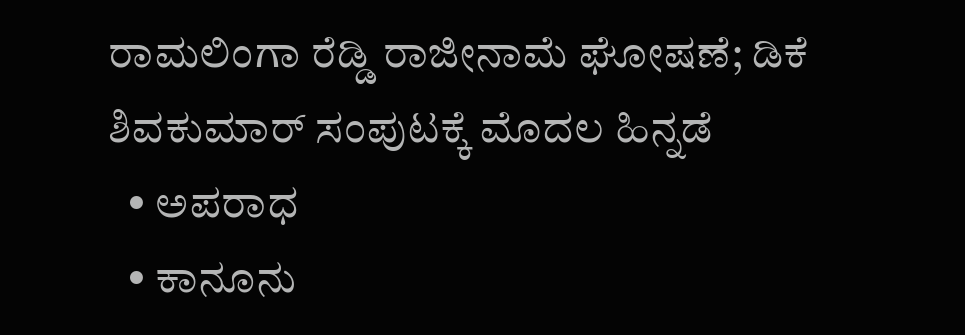ರಾಮಲಿಂಗಾ ರೆಡ್ಡಿ ರಾಜೀನಾಮೆ ಘೋಷಣೆ; ಡಿಕೆ ಶಿವಕುಮಾರ್ ಸಂಪುಟಕ್ಕೆ ಮೊದಲ ಹಿನ್ನಡೆ
  • ಅಪರಾಧ
  • ಕಾನೂನು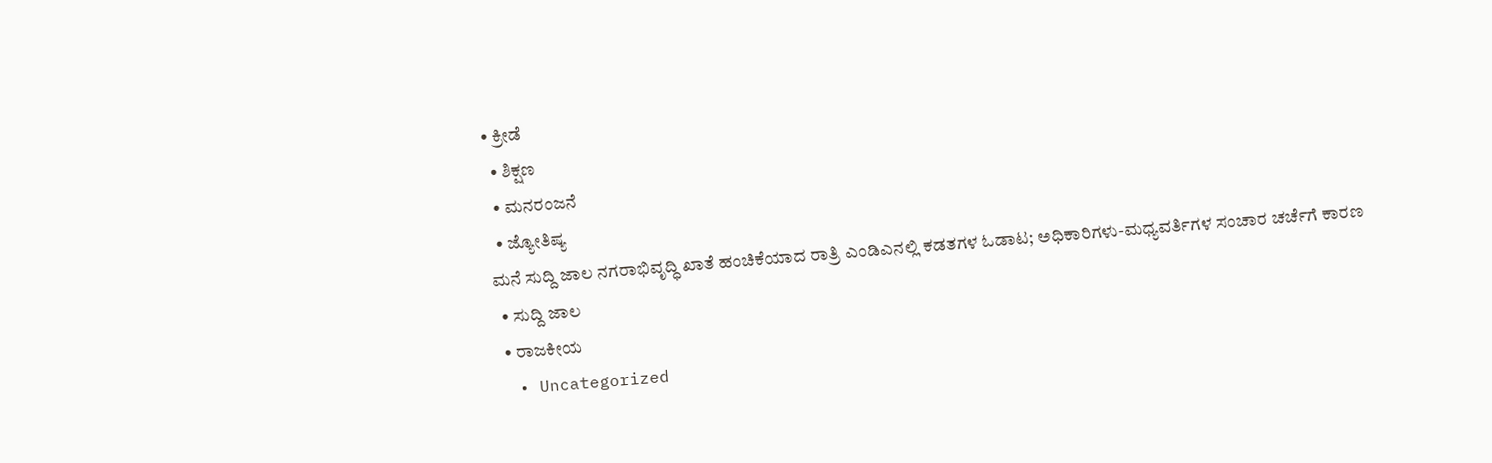• ಕ್ರೀಡೆ
  • ಶಿಕ್ಷಣ
  • ಮನರಂಜನೆ
  • ಜ್ಯೋತಿಷ್ಯ
ಮನೆ ಸುದ್ದಿ ಜಾಲ ನಗರಾಭಿವೃದ್ಧಿ ಖಾತೆ ಹಂಚಿಕೆಯಾದ ರಾತ್ರಿ ಎಂಡಿಎನಲ್ಲಿ ಕಡತಗಳ ಓಡಾಟ; ಅಧಿಕಾರಿಗಳು-ಮಧ್ಯವರ್ತಿಗಳ ಸಂಚಾರ ಚರ್ಚೆಗೆ ಕಾರಣ
  • ಸುದ್ದಿ ಜಾಲ
  • ರಾಜಕೀಯ
  • Uncategorized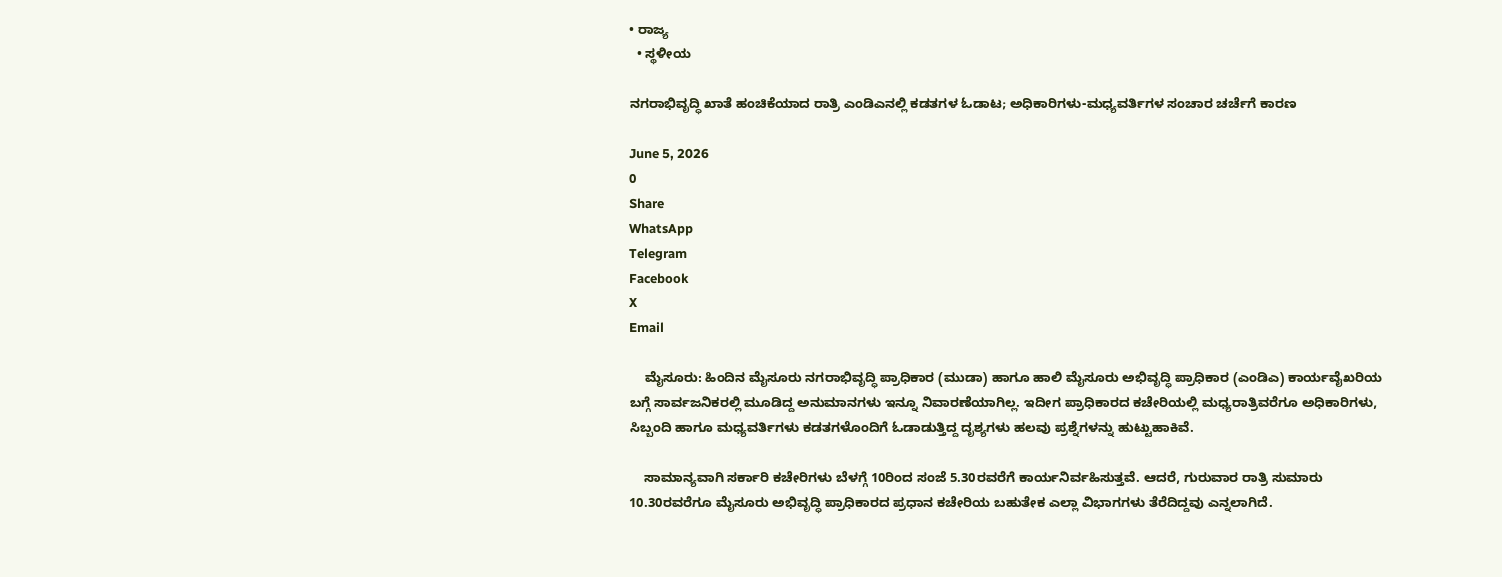• ರಾಜ್ಯ
  • ಸ್ಥಳೀಯ

ನಗರಾಭಿವೃದ್ಧಿ ಖಾತೆ ಹಂಚಿಕೆಯಾದ ರಾತ್ರಿ ಎಂಡಿಎನಲ್ಲಿ ಕಡತಗಳ ಓಡಾಟ; ಅಧಿಕಾರಿಗಳು-ಮಧ್ಯವರ್ತಿಗಳ ಸಂಚಾರ ಚರ್ಚೆಗೆ ಕಾರಣ

June 5, 2026
0
Share
WhatsApp
Telegram
Facebook
X
Email

    ಮೈಸೂರು: ಹಿಂದಿನ ಮೈಸೂರು ನಗರಾಭಿವೃದ್ಧಿ ಪ್ರಾಧಿಕಾರ (ಮುಡಾ) ಹಾಗೂ ಹಾಲಿ ಮೈಸೂರು ಅಭಿವೃದ್ಧಿ ಪ್ರಾಧಿಕಾರ (ಎಂಡಿಎ) ಕಾರ್ಯವೈಖರಿಯ ಬಗ್ಗೆ ಸಾರ್ವಜನಿಕರಲ್ಲಿ ಮೂಡಿದ್ದ ಅನುಮಾನಗಳು ಇನ್ನೂ ನಿವಾರಣೆಯಾಗಿಲ್ಲ. ಇದೀಗ ಪ್ರಾಧಿಕಾರದ ಕಚೇರಿಯಲ್ಲಿ ಮಧ್ಯರಾತ್ರಿವರೆಗೂ ಅಧಿಕಾರಿಗಳು, ಸಿಬ್ಬಂದಿ ಹಾಗೂ ಮಧ್ಯವರ್ತಿಗಳು ಕಡತಗಳೊಂದಿಗೆ ಓಡಾಡುತ್ತಿದ್ದ ದೃಶ್ಯಗಳು ಹಲವು ಪ್ರಶ್ನೆಗಳನ್ನು ಹುಟ್ಟುಹಾಕಿವೆ.

    ಸಾಮಾನ್ಯವಾಗಿ ಸರ್ಕಾರಿ ಕಚೇರಿಗಳು ಬೆಳಗ್ಗೆ 10ರಿಂದ ಸಂಜೆ 5.30ರವರೆಗೆ ಕಾರ್ಯನಿರ್ವಹಿಸುತ್ತವೆ. ಆದರೆ, ಗುರುವಾರ ರಾತ್ರಿ ಸುಮಾರು 10.30ರವರೆಗೂ ಮೈಸೂರು ಅಭಿವೃದ್ಧಿ ಪ್ರಾಧಿಕಾರದ ಪ್ರಧಾನ ಕಚೇರಿಯ ಬಹುತೇಕ ಎಲ್ಲಾ ವಿಭಾಗಗಳು ತೆರೆದಿದ್ದವು ಎನ್ನಲಾಗಿದೆ.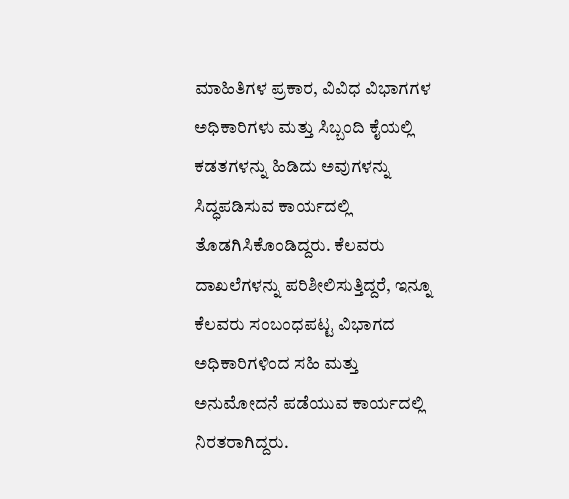ಮಾಹಿತಿಗಳ ಪ್ರಕಾರ, ವಿವಿಧ ವಿಭಾಗಗಳ ಅಧಿಕಾರಿಗಳು ಮತ್ತು ಸಿಬ್ಬಂದಿ ಕೈಯಲ್ಲಿ ಕಡತಗಳನ್ನು ಹಿಡಿದು ಅವುಗಳನ್ನು ಸಿದ್ಧಪಡಿಸುವ ಕಾರ್ಯದಲ್ಲಿ ತೊಡಗಿಸಿಕೊಂಡಿದ್ದರು. ಕೆಲವರು ದಾಖಲೆಗಳನ್ನು ಪರಿಶೀಲಿಸುತ್ತಿದ್ದರೆ, ಇನ್ನೂ ಕೆಲವರು ಸಂಬಂಧಪಟ್ಟ ವಿಭಾಗದ ಅಧಿಕಾರಿಗಳಿಂದ ಸಹಿ ಮತ್ತು ಅನುಮೋದನೆ ಪಡೆಯುವ ಕಾರ್ಯದಲ್ಲಿ ನಿರತರಾಗಿದ್ದರು.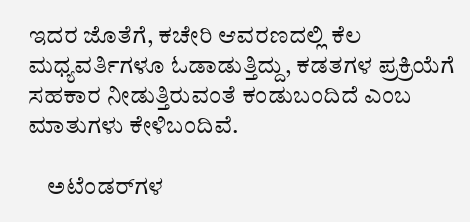ಇದರ ಜೊತೆಗೆ, ಕಚೇರಿ ಆವರಣದಲ್ಲಿ ಕೆಲ ಮಧ್ಯವರ್ತಿಗಳೂ ಓಡಾಡುತ್ತಿದ್ದು, ಕಡತಗಳ ಪ್ರಕ್ರಿಯೆಗೆ ಸಹಕಾರ ನೀಡುತ್ತಿರುವಂತೆ ಕಂಡುಬಂದಿದೆ ಎಂಬ ಮಾತುಗಳು ಕೇಳಿಬಂದಿವೆ.

    ಅಟೆಂಡರ್‌ಗಳ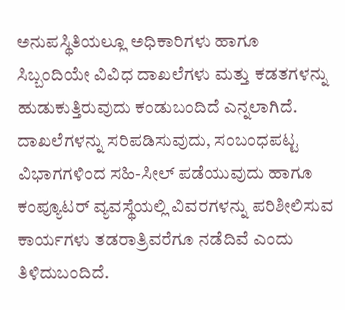ಅನುಪಸ್ಥಿತಿಯಲ್ಲೂ ಅಧಿಕಾರಿಗಳು ಹಾಗೂ ಸಿಬ್ಬಂದಿಯೇ ವಿವಿಧ ದಾಖಲೆಗಳು ಮತ್ತು ಕಡತಗಳನ್ನು ಹುಡುಕುತ್ತಿರುವುದು ಕಂಡುಬಂದಿದೆ ಎನ್ನಲಾಗಿದೆ. ದಾಖಲೆಗಳನ್ನು ಸರಿಪಡಿಸುವುದು, ಸಂಬಂಧಪಟ್ಟ ವಿಭಾಗಗಳಿಂದ ಸಹಿ-ಸೀಲ್ ಪಡೆಯುವುದು ಹಾಗೂ ಕಂಪ್ಯೂಟರ್ ವ್ಯವಸ್ಥೆಯಲ್ಲಿ ವಿವರಗಳನ್ನು ಪರಿಶೀಲಿಸುವ ಕಾರ್ಯಗಳು ತಡರಾತ್ರಿವರೆಗೂ ನಡೆದಿವೆ ಎಂದು ತಿಳಿದುಬಂದಿದೆ.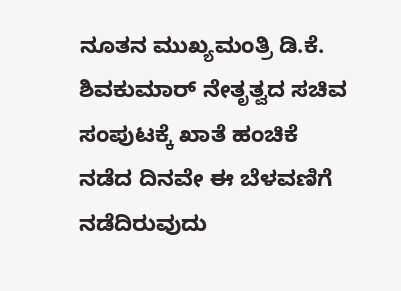ನೂತನ ಮುಖ್ಯಮಂತ್ರಿ ಡಿ.ಕೆ. ಶಿವಕುಮಾರ್ ನೇತೃತ್ವದ ಸಚಿವ ಸಂಪುಟಕ್ಕೆ ಖಾತೆ ಹಂಚಿಕೆ ನಡೆದ ದಿನವೇ ಈ ಬೆಳವಣಿಗೆ ನಡೆದಿರುವುದು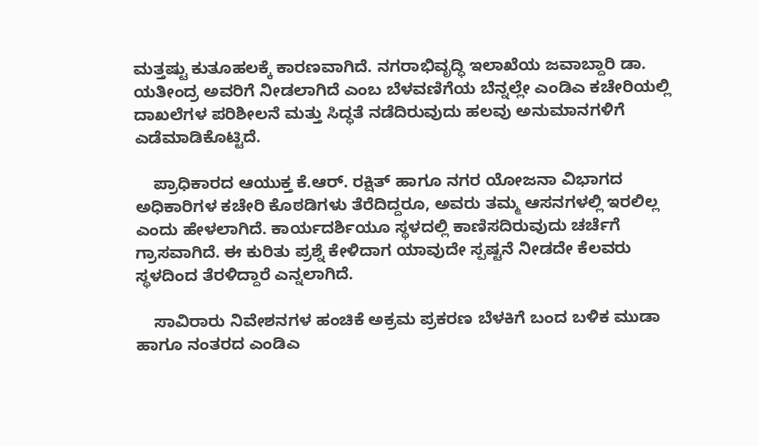ಮತ್ತಷ್ಟು ಕುತೂಹಲಕ್ಕೆ ಕಾರಣವಾಗಿದೆ. ನಗರಾಭಿವೃದ್ಧಿ ಇಲಾಖೆಯ ಜವಾಬ್ದಾರಿ ಡಾ. ಯತೀಂದ್ರ ಅವರಿಗೆ ನೀಡಲಾಗಿದೆ ಎಂಬ ಬೆಳವಣಿಗೆಯ ಬೆನ್ನಲ್ಲೇ ಎಂಡಿಎ ಕಚೇರಿಯಲ್ಲಿ ದಾಖಲೆಗಳ ಪರಿಶೀಲನೆ ಮತ್ತು ಸಿದ್ಧತೆ ನಡೆದಿರುವುದು ಹಲವು ಅನುಮಾನಗಳಿಗೆ ಎಡೆಮಾಡಿಕೊಟ್ಟಿದೆ.

    ಪ್ರಾಧಿಕಾರದ ಆಯುಕ್ತ ಕೆ.ಆರ್. ರಕ್ಷಿತ್ ಹಾಗೂ ನಗರ ಯೋಜನಾ ವಿಭಾಗದ ಅಧಿಕಾರಿಗಳ ಕಚೇರಿ ಕೊಠಡಿಗಳು ತೆರೆದಿದ್ದರೂ, ಅವರು ತಮ್ಮ ಆಸನಗಳಲ್ಲಿ ಇರಲಿಲ್ಲ ಎಂದು ಹೇಳಲಾಗಿದೆ. ಕಾರ್ಯದರ್ಶಿಯೂ ಸ್ಥಳದಲ್ಲಿ ಕಾಣಿಸದಿರುವುದು ಚರ್ಚೆಗೆ ಗ್ರಾಸವಾಗಿದೆ. ಈ ಕುರಿತು ಪ್ರಶ್ನೆ ಕೇಳಿದಾಗ ಯಾವುದೇ ಸ್ಪಷ್ಟನೆ ನೀಡದೇ ಕೆಲವರು ಸ್ಥಳದಿಂದ ತೆರಳಿದ್ದಾರೆ ಎನ್ನಲಾಗಿದೆ.

    ಸಾವಿರಾರು ನಿವೇಶನಗಳ ಹಂಚಿಕೆ ಅಕ್ರಮ ಪ್ರಕರಣ ಬೆಳಕಿಗೆ ಬಂದ ಬಳಿಕ ಮುಡಾ ಹಾಗೂ ನಂತರದ ಎಂಡಿಎ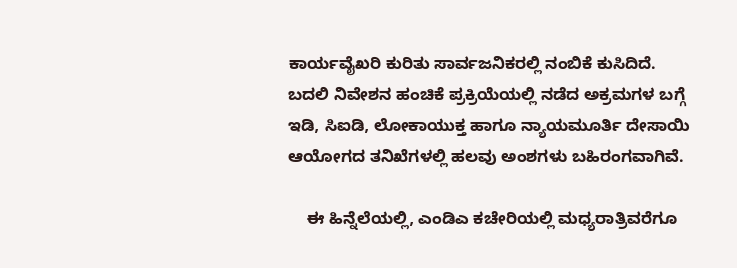ಕಾರ್ಯವೈಖರಿ ಕುರಿತು ಸಾರ್ವಜನಿಕರಲ್ಲಿ ನಂಬಿಕೆ ಕುಸಿದಿದೆ. ಬದಲಿ ನಿವೇಶನ ಹಂಚಿಕೆ ಪ್ರಕ್ರಿಯೆಯಲ್ಲಿ ನಡೆದ ಅಕ್ರಮಗಳ ಬಗ್ಗೆ ಇಡಿ, ಸಿಐಡಿ, ಲೋಕಾಯುಕ್ತ ಹಾಗೂ ನ್ಯಾಯಮೂರ್ತಿ ದೇಸಾಯಿ ಆಯೋಗದ ತನಿಖೆಗಳಲ್ಲಿ ಹಲವು ಅಂಶಗಳು ಬಹಿರಂಗವಾಗಿವೆ.

    ಈ ಹಿನ್ನೆಲೆಯಲ್ಲಿ, ಎಂಡಿಎ ಕಚೇರಿಯಲ್ಲಿ ಮಧ್ಯರಾತ್ರಿವರೆಗೂ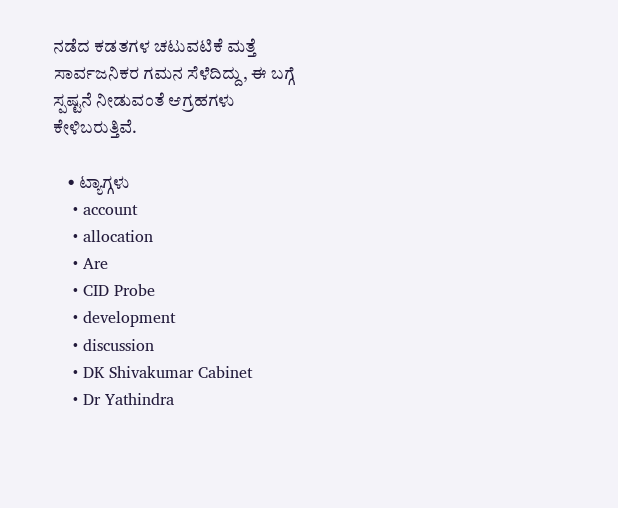ನಡೆದ ಕಡತಗಳ ಚಟುವಟಿಕೆ ಮತ್ತೆ ಸಾರ್ವಜನಿಕರ ಗಮನ ಸೆಳೆದಿದ್ದು, ಈ ಬಗ್ಗೆ ಸ್ಪಷ್ಟನೆ ನೀಡುವಂತೆ ಆಗ್ರಹಗಳು ಕೇಳಿಬರುತ್ತಿವೆ.

    • ಟ್ಯಾಗ್ಗಳು
    • account
    • allocation
    • Are
    • CID Probe
    • development
    • discussion
    • DK Shivakumar Cabinet
    • Dr Yathindra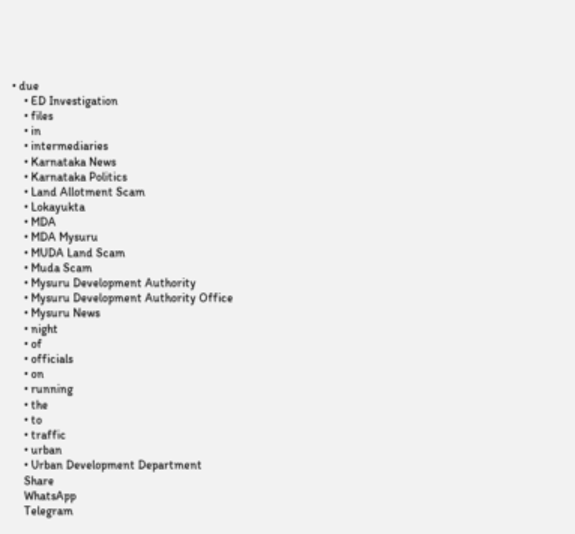• due
    • ED Investigation
    • files
    • in
    • intermediaries
    • Karnataka News
    • Karnataka Politics
    • Land Allotment Scam
    • Lokayukta
    • MDA
    • MDA Mysuru
    • MUDA Land Scam
    • Muda Scam
    • Mysuru Development Authority
    • Mysuru Development Authority Office
    • Mysuru News
    • night
    • of
    • officials
    • on
    • running
    • the
    • to
    • traffic
    • urban
    • Urban Development Department
    Share
    WhatsApp
    Telegram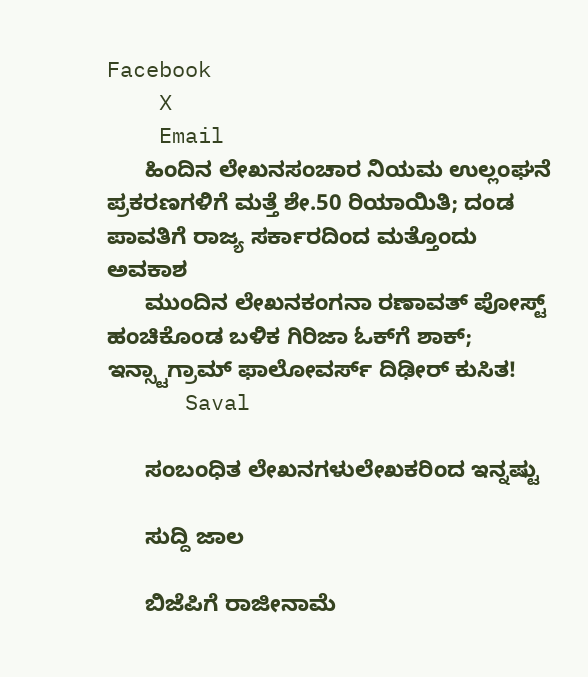Facebook
    X
    Email
      ಹಿಂದಿನ ಲೇಖನಸಂಚಾರ ನಿಯಮ ಉಲ್ಲಂಘನೆ ಪ್ರಕರಣಗಳಿಗೆ ಮತ್ತೆ ಶೇ.50 ರಿಯಾಯಿತಿ; ದಂಡ ಪಾವತಿಗೆ ರಾಜ್ಯ ಸರ್ಕಾರದಿಂದ ಮತ್ತೊಂದು ಅವಕಾಶ
      ಮುಂದಿನ ಲೇಖನಕಂಗನಾ ರಣಾವತ್ ಪೋಸ್ಟ್ ಹಂಚಿಕೊಂಡ ಬಳಿಕ ಗಿರಿಜಾ ಓಕ್‌ಗೆ ಶಾಕ್; ಇನ್ಸ್ಟಾಗ್ರಾಮ್ ಫಾಲೋವರ್ಸ್ ದಿಢೀರ್ ಕುಸಿತ!
      Saval

      ಸಂಬಂಧಿತ ಲೇಖನಗಳುಲೇಖಕರಿಂದ ಇನ್ನಷ್ಟು

      ಸುದ್ದಿ ಜಾಲ

      ಬಿಜೆಪಿಗೆ ರಾಜೀನಾಮೆ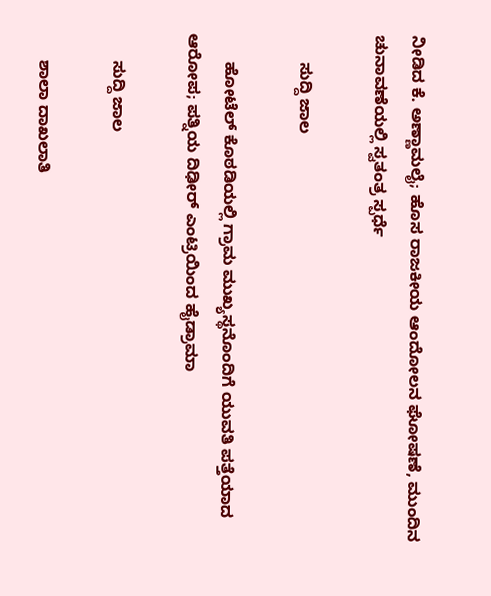ನೀಡಿದ ಕೆ. ಅಣ್ಣಾಮಲೈ; ಹೊಸ ರಾಜಕೀಯ ಆಂದೋಲನ ಘೋಷಣೆ, ಮುಂದಿನ ಚುನಾವಣೆಯಲ್ಲಿ ಸ್ವತಂತ್ರ ಸ್ಪರ್ಧೆ

      ಸುದ್ದಿ ಜಾಲ

      ಹೋಟೆಲ್ ಕೊಠಡಿಯಲ್ಲಿ ಗ್ರಾಮ ಮುಖ್ಯಸ್ಥನೊಂದಿಗೆ ಯುವತಿ ಪತ್ತೆಯಾದ ಆರೋಪ; ಪತ್ನಿಯ ದಿಢೀರ್ ಎಂಟ್ರಿಯಿಂದ ಹೈಡ್ರಾಮಾ

      ಸುದ್ದಿ ಜಾಲ

      ಶಾಲಾ ದಾಖಲಾತಿ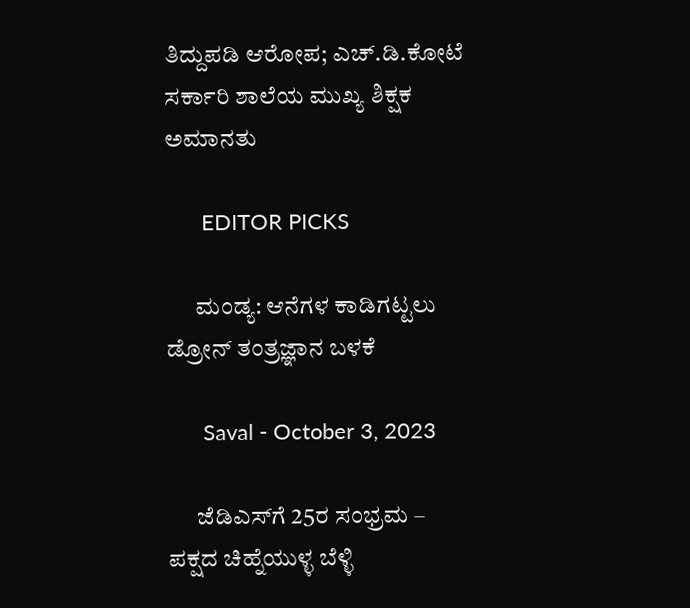ತಿದ್ದುಪಡಿ ಆರೋಪ; ಎಚ್.ಡಿ.ಕೋಟೆ ಸರ್ಕಾರಿ ಶಾಲೆಯ ಮುಖ್ಯ ಶಿಕ್ಷಕ ಅಮಾನತು

      EDITOR PICKS

      ಮಂಡ್ಯ: ಆನೆಗಳ ಕಾಡಿಗಟ್ಟಲು ಡ್ರೋನ್ ತಂತ್ರಜ್ಞಾನ ಬಳಕೆ

      Saval - October 3, 2023

      ಜೆಡಿಎಸ್‌ಗೆ 25ರ ಸಂಭ್ರಮ – ಪಕ್ಷದ ಚಿಹ್ನೆಯುಳ್ಳ ಬೆಳ್ಳಿ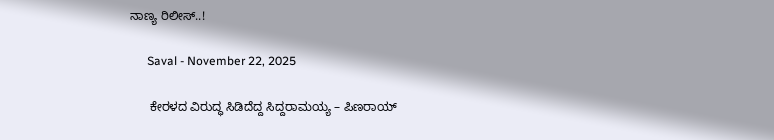ನಾಣ್ಯ ರಿಲೀಸ್..!

      Saval - November 22, 2025

      ಕೇರಳದ ವಿರುದ್ಧ ಸಿಡಿದೆದ್ದ ಸಿದ್ದರಾಮಯ್ಯ – ಪಿಣರಾಯ್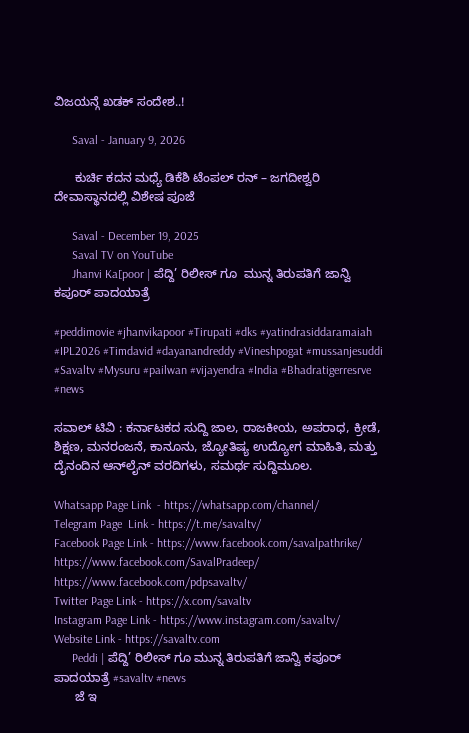ವಿಜಯನ್ಗೆ ಖಡಕ್ ಸಂದೇಶ..!

      Saval - January 9, 2026

      ಕುರ್ಚಿ ಕದನ ಮಧ್ಯೆ ಡಿಕೆಶಿ ಟೆಂಪಲ್ ರನ್ – ಜಗದೀಶ್ವರಿ ದೇವಾಸ್ಥಾನದಲ್ಲಿ ವಿಶೇಷ ಪೂಜೆ

      Saval - December 19, 2025
      Saval TV on YouTube
      Jhanvi Ka[poor | ಪೆದ್ದಿ’ ರಿಲೀಸ್ ಗೂ  ಮುನ್ನ ತಿರುಪತಿಗೆ ಜಾನ್ವಿ ಕಪೂರ್ ಪಾದಯಾತ್ರೆ

#peddimovie #jhanvikapoor #Tirupati #dks #yatindrasiddaramaiah #IPL2026 #Timdavid #dayanandreddy #Vineshpogat #mussanjesuddi #Savaltv #Mysuru #pailwan #vijayendra #India #Bhadratigerresrve #news

ಸವಾಲ್ ಟಿವಿ : ಕರ್ನಾಟಕದ ಸುದ್ದಿ ಜಾಲ, ರಾಜಕೀಯ, ಅಪರಾಧ, ಕ್ರೀಡೆ, ಶಿಕ್ಷಣ, ಮನರಂಜನೆ, ಕಾನೂನು, ಜ್ಯೋತಿಷ್ಯ ಉದ್ಯೋಗ ಮಾಹಿತಿ, ಮತ್ತು ದೈನಂದಿನ ಆನ್‌ಲೈನ್ ವರದಿಗಳು, ಸಮರ್ಥ ಸುದ್ದಿಮೂಲ.

Whatsapp Page Link  - https://whatsapp.com/channel/
Telegram Page  Link - https://t.me/savaltv/
Facebook Page Link - https://www.facebook.com/savalpathrike/
https://www.facebook.com/SavalPradeep/
https://www.facebook.com/pdpsavaltv/
Twitter Page Link - https://x.com/savaltv
Instagram Page Link - https://www.instagram.com/savaltv/
Website Link - https://savaltv.com
      Peddi | ಪೆದ್ದಿ’ ರಿಲೀಸ್ ಗೂ ಮುನ್ನ ತಿರುಪತಿಗೆ ಜಾನ್ವಿ ಕಪೂರ್ ಪಾದಯಾತ್ರೆ #savaltv #news
      ಜೆ ಇ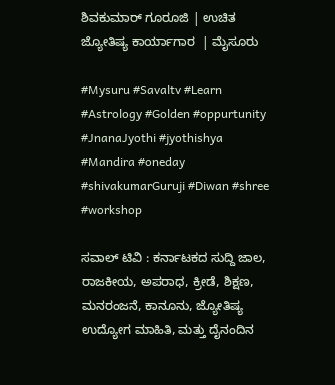ಶಿವಕುಮಾರ್ ಗೂರೂಜಿ | ಉಚಿತ ಜ್ಯೋತಿಷ್ಯ ಕಾರ್ಯಾಗಾರ  | ಮೈಸೂರು

#Mysuru #Savaltv #Learn #Astrology #Golden #oppurtunity #JnanaJyothi #jyothishya #Mandira #oneday #shivakumarGuruji #Diwan #shree #workshop

ಸವಾಲ್ ಟಿವಿ : ಕರ್ನಾಟಕದ ಸುದ್ದಿ ಜಾಲ, ರಾಜಕೀಯ, ಅಪರಾಧ, ಕ್ರೀಡೆ, ಶಿಕ್ಷಣ, ಮನರಂಜನೆ, ಕಾನೂನು, ಜ್ಯೋತಿಷ್ಯ ಉದ್ಯೋಗ ಮಾಹಿತಿ, ಮತ್ತು ದೈನಂದಿನ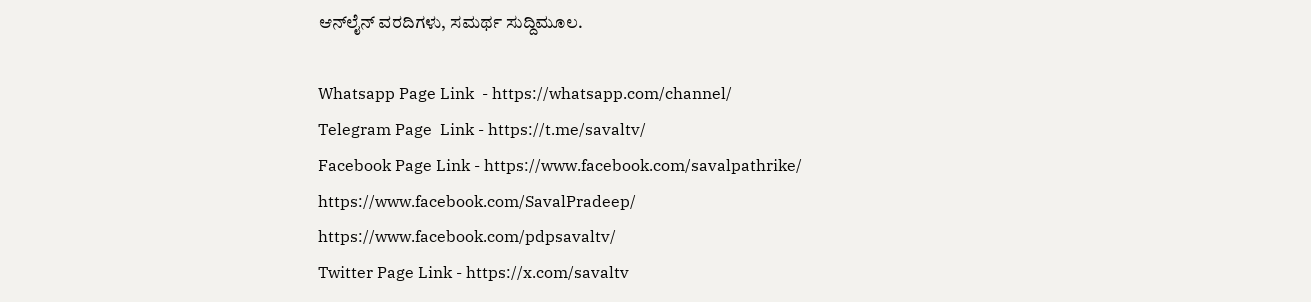ಆನ್‌ಲೈನ್ ವರದಿಗಳು, ಸಮರ್ಥ ಸುದ್ದಿಮೂಲ.

Whatsapp Page Link  - https://whatsapp.com/channel/
Telegram Page  Link - https://t.me/savaltv/
Facebook Page Link - https://www.facebook.com/savalpathrike/
https://www.facebook.com/SavalPradeep/
https://www.facebook.com/pdpsavaltv/
Twitter Page Link - https://x.com/savaltv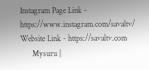Instagram Page Link - https://www.instagram.com/savaltv/
Website Link - https://savaltv.com
      Mysuru |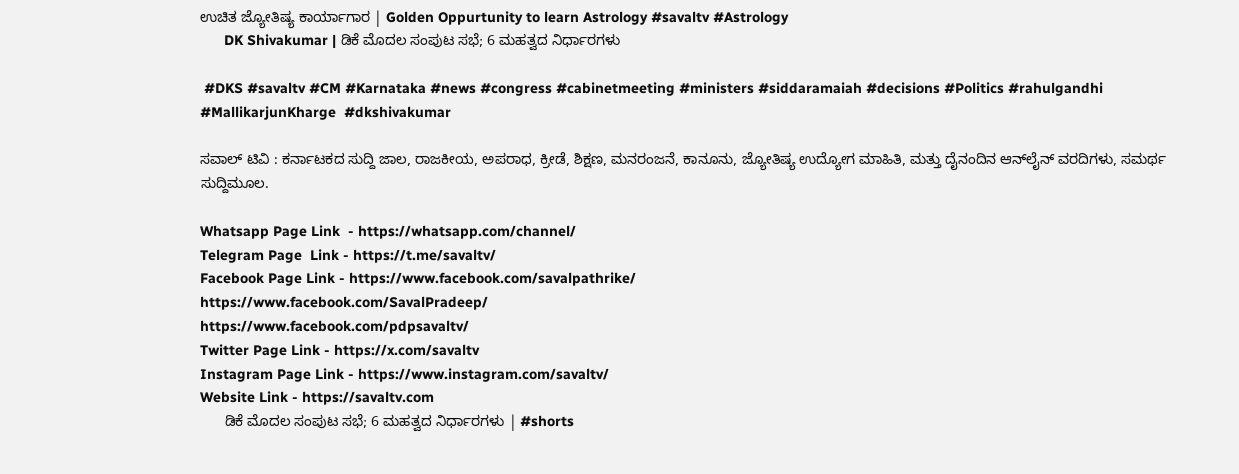ಉಚಿತ ಜ್ಯೋತಿಷ್ಯ ಕಾರ್ಯಾಗಾರ | Golden Oppurtunity to learn Astrology #savaltv #Astrology
      DK Shivakumar | ಡಿಕೆ ಮೊದಲ ಸಂಪುಟ ಸಭೆ; 6 ಮಹತ್ವದ ನಿರ್ಧಾರಗಳು

 #DKS #savaltv #CM #Karnataka #news #congress #cabinetmeeting #ministers #siddaramaiah #decisions #Politics #rahulgandhi #MallikarjunKharge  #dkshivakumar

ಸವಾಲ್ ಟಿವಿ : ಕರ್ನಾಟಕದ ಸುದ್ದಿ ಜಾಲ, ರಾಜಕೀಯ, ಅಪರಾಧ, ಕ್ರೀಡೆ, ಶಿಕ್ಷಣ, ಮನರಂಜನೆ, ಕಾನೂನು, ಜ್ಯೋತಿಷ್ಯ ಉದ್ಯೋಗ ಮಾಹಿತಿ, ಮತ್ತು ದೈನಂದಿನ ಆನ್‌ಲೈನ್ ವರದಿಗಳು, ಸಮರ್ಥ ಸುದ್ದಿಮೂಲ.

Whatsapp Page Link  - https://whatsapp.com/channel/
Telegram Page  Link - https://t.me/savaltv/
Facebook Page Link - https://www.facebook.com/savalpathrike/
https://www.facebook.com/SavalPradeep/
https://www.facebook.com/pdpsavaltv/
Twitter Page Link - https://x.com/savaltv
Instagram Page Link - https://www.instagram.com/savaltv/
Website Link - https://savaltv.com
      ಡಿಕೆ ಮೊದಲ ಸಂಪುಟ ಸಭೆ; 6 ಮಹತ್ವದ ನಿರ್ಧಾರಗಳು | #shorts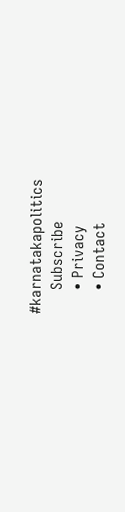#karnatakapolitics
      Subscribe
      • Privacy
      • Contact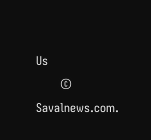Us
      © Savalnews.com.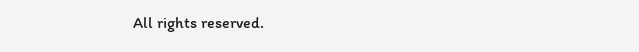All rights reserved.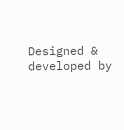Designed & developed by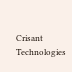Crisant Technologies